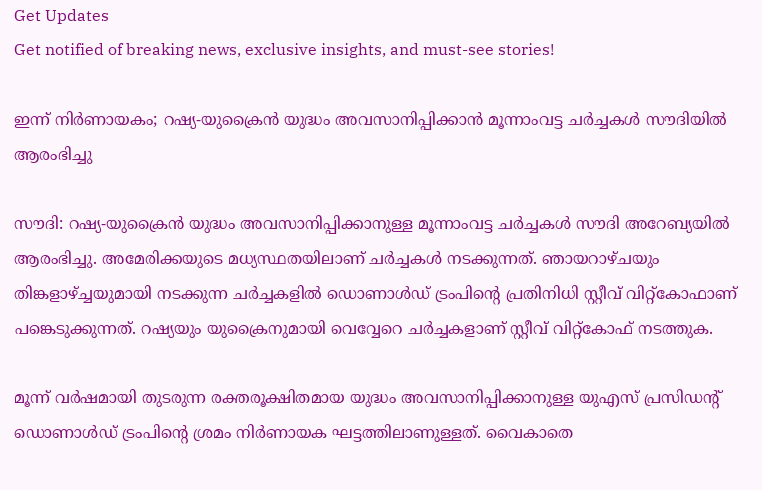Get Updates
Get notified of breaking news, exclusive insights, and must-see stories!

ഇന്ന് നിര്‍ണായകം; റഷ്യ-യുക്രൈന്‍ യുദ്ധം അവസാനിപ്പിക്കാന്‍ മൂന്നാംവട്ട ചര്‍ച്ചകള്‍ സൗദിയില്‍ ആരംഭിച്ചു

സൗദി: റഷ്യ-യുക്രൈന്‍ യുദ്ധം അവസാനിപ്പിക്കാനുള്ള മൂന്നാംവട്ട ചര്‍ച്ചകള്‍ സൗദി അറേബ്യയില്‍ ആരംഭിച്ചു. അമേരിക്കയുടെ മധ്യസ്ഥതയിലാണ് ചര്‍ച്ചകള്‍ നടക്കുന്നത്. ഞായറാഴ്ചയും തിങ്കളാഴ്ച്ചയുമായി നടക്കുന്ന ചര്‍ച്ചകളില്‍ ഡൊണാള്‍ഡ് ട്രംപിന്റെ പ്രതിനിധി സ്റ്റീവ് വിറ്റ്‌കോഫാണ് പങ്കെടുക്കുന്നത്. റഷ്യയും യുക്രൈനുമായി വെവ്വേറെ ചര്‍ച്ചകളാണ് സ്റ്റീവ് വിറ്റ്‌കോഫ് നടത്തുക.

മൂന്ന് വര്‍ഷമായി തുടരുന്ന രക്തരൂക്ഷിതമായ യുദ്ധം അവസാനിപ്പിക്കാനുള്ള യുഎസ് പ്രസിഡന്റ് ഡൊണാള്‍ഡ് ട്രംപിന്റെ ശ്രമം നിര്‍ണായക ഘട്ടത്തിലാണുള്ളത്. വൈകാതെ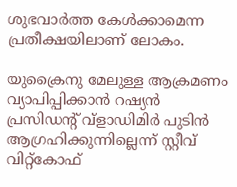ശുഭവാര്‍ത്ത കേള്‍ക്കാമെന്ന പ്രതീക്ഷയിലാണ് ലോകം.

യുക്രൈനു മേലുള്ള ആക്രമണം വ്യാപിപ്പിക്കാന്‍ റഷ്യന്‍ പ്രസിഡന്റ് വ്ളാഡിമിര്‍ പുടിന്‍ ആഗ്രഹിക്കുന്നില്ലെന്ന് സ്റ്റീവ് വിറ്റ്‌കോഫ്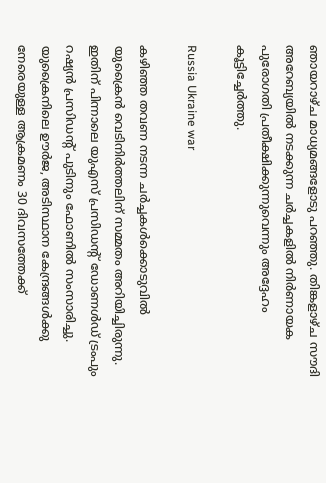ഞായറാഴ്ച മാധ്യമങ്ങളോടു പറഞ്ഞു. തിങ്കളാഴ്ച സൗദി അറേബ്യയില്‍ നടക്കുന്ന ചര്‍ച്ചകളില്‍ നിര്‍ണായക പുരോഗതി പ്രതീക്ഷിക്കുന്നുവെന്നും അദ്ദേഹം കൂട്ടിച്ചേര്‍ത്തു.

Russia Ukraine war

കഴിഞ്ഞ തവണ നടന്ന ചര്‍ച്ചകള്‍ക്കൊടുവില്‍ യുക്രൈന്‍ വെടിനിര്‍ത്തലിന് സമ്മതം അറിയിച്ചിരുന്നു. ഇതിന് പിന്നാലെ യുഎസ് പ്രസിഡന്റ് ഡോണള്‍ഡ് ട്രംപും റഷ്യന്‍ പ്രസിഡന്റ് പുടിനും ഫോണില്‍ സംസാരിച്ചു. യുക്രൈനിലെ ഊര്‍ജ, അടിസ്ഥാന കേന്ദ്രങ്ങള്‍ക്കു നേരെയുള്ള ആക്രമണം 30 ദിവസത്തേക്ക്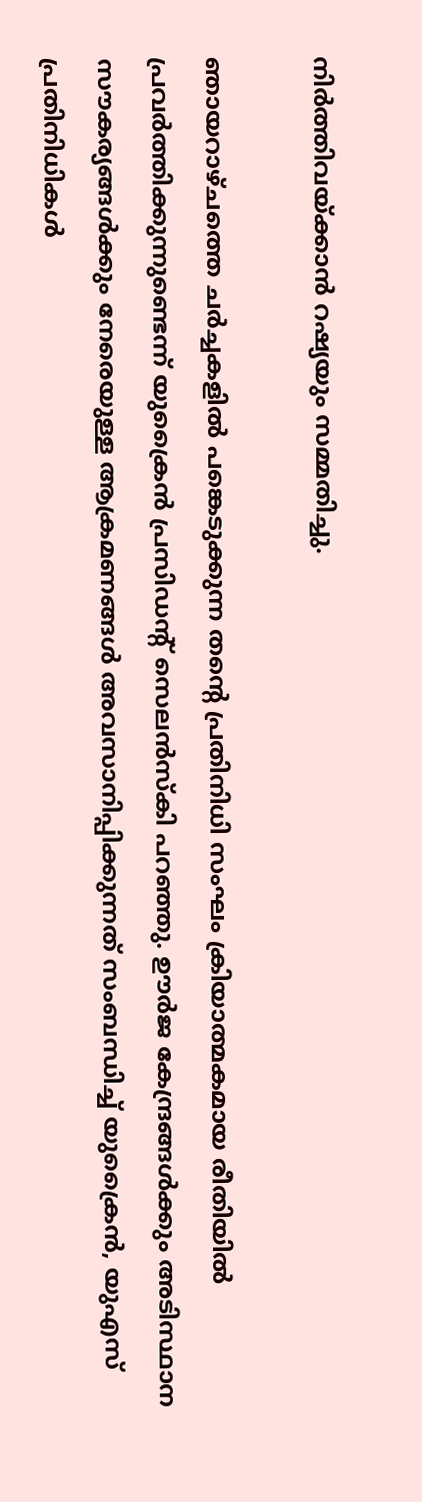നിര്‍ത്തിവയ്ക്കാന്‍ റഷ്യയും സമ്മതിച്ചു.

ഞായറാഴ്ചത്തെ ചര്‍ച്ചകളില്‍ പങ്കെടുക്കുന്ന തന്റെ പ്രതിനിധി സംഘം ക്രിയാത്മകമായ രീതിയില്‍ പ്രവര്‍ത്തിക്കുന്നുണ്ടെന്ന് യുക്രൈന്‍ പ്രസിഡന്റ് സെലന്‍സ്‌കി പറഞ്ഞു. ഊര്‍ജ കേന്ദ്രങ്ങള്‍ക്കും അടിസ്ഥാന സൗകര്യങ്ങള്‍ക്കും നേരെയുള്ള ആക്രമണങ്ങള്‍ അവസാനിപ്പിക്കുന്നത് സംബന്ധിച്ച് യുക്രൈന്‍, യുഎസ് പ്രതിനിധികള്‍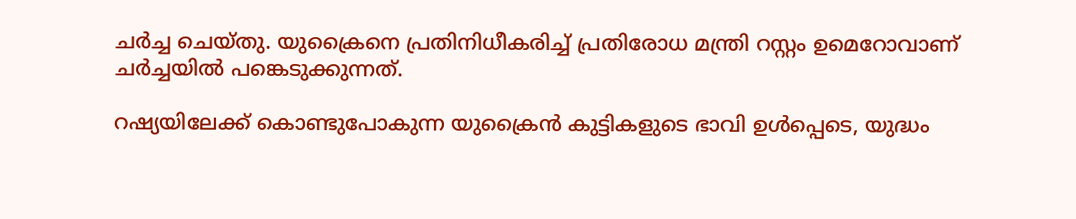ചര്‍ച്ച ചെയ്തു. യുക്രൈനെ പ്രതിനിധീകരിച്ച് പ്രതിരോധ മന്ത്രി റസ്റ്റം ഉമെറോവാണ് ചര്‍ച്ചയില്‍ പങ്കെടുക്കുന്നത്.

റഷ്യയിലേക്ക് കൊണ്ടുപോകുന്ന യുക്രൈന്‍ കുട്ടികളുടെ ഭാവി ഉള്‍പ്പെടെ, യുദ്ധം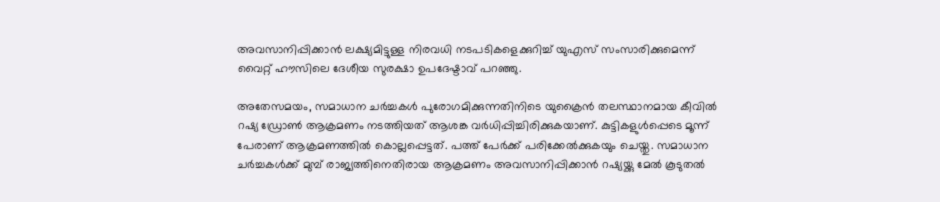അവസാനിപ്പിക്കാന്‍ ലക്ഷ്യമിട്ടുള്ള നിരവധി നടപടികളെക്കുറിച്ച് യുഎസ് സംസാരിക്കുമെന്ന് വൈറ്റ് ഹൗസിലെ ദേശീയ സുരക്ഷാ ഉപദേഷ്ടാവ് പറഞ്ഞു.

അതേസമയം, സമാധാന ചര്‍ച്ചകള്‍ പുരോഗമിക്കുന്നതിനിടെ യുക്രൈന്‍ തലസ്ഥാനമായ കീവില്‍ റഷ്യ ഡ്രോണ്‍ ആക്രമണം നടത്തിയത് ആശങ്ക വര്‍ധിപ്പിച്ചിരിക്കുകയാണ്. കുട്ടികളുള്‍പ്പെടെ മൂന്ന് പേരാണ് ആക്രമണത്തില്‍ കൊല്ലപ്പെട്ടത്. പത്ത് പേര്‍ക്ക് പരിക്കേല്‍ക്കുകയും ചെയ്തു. സമാധാന ചര്‍ച്ചകള്‍ക്ക് മുമ്പ് രാജ്യത്തിനെതിരായ ആക്രമണം അവസാനിപ്പിക്കാന്‍ റഷ്യയ്ക്കു മേല്‍ കൂടുതല്‍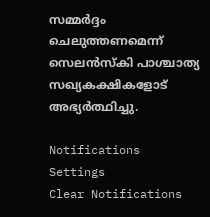സമ്മര്‍ദ്ദം ചെലുത്തണമെന്ന് സെലന്‍സ്‌കി പാശ്ചാത്യ സഖ്യകക്ഷികളോട് അഭ്യര്‍ത്ഥിച്ചു.

Notifications
Settings
Clear Notifications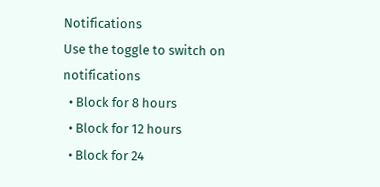Notifications
Use the toggle to switch on notifications
  • Block for 8 hours
  • Block for 12 hours
  • Block for 24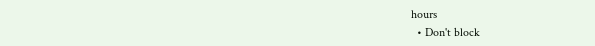hours
  • Don't block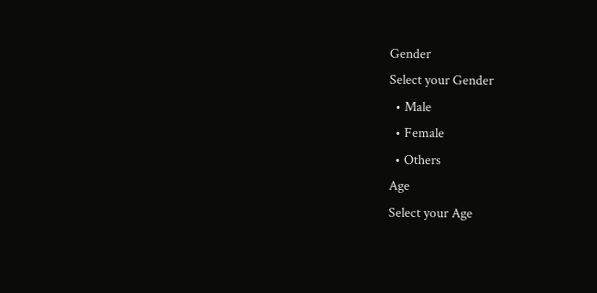Gender
Select your Gender
  • Male
  • Female
  • Others
Age
Select your Age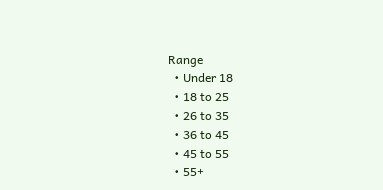Range
  • Under 18
  • 18 to 25
  • 26 to 35
  • 36 to 45
  • 45 to 55
  • 55+